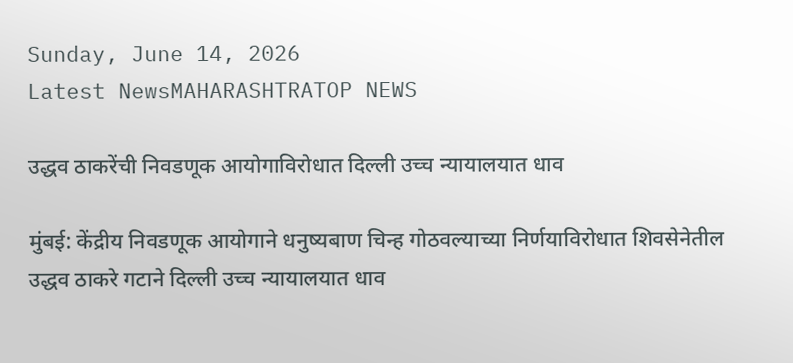Sunday, June 14, 2026
Latest NewsMAHARASHTRATOP NEWS

उद्धव ठाकरेंची निवडणूक आयोगाविरोधात दिल्ली उच्च न्यायालयात धाव

मुंबई: केंद्रीय निवडणूक आयोगाने धनुष्यबाण चिन्ह गोठवल्याच्या निर्णयाविरोधात शिवसेनेतील उद्धव ठाकरे गटाने दिल्ली उच्च न्यायालयात धाव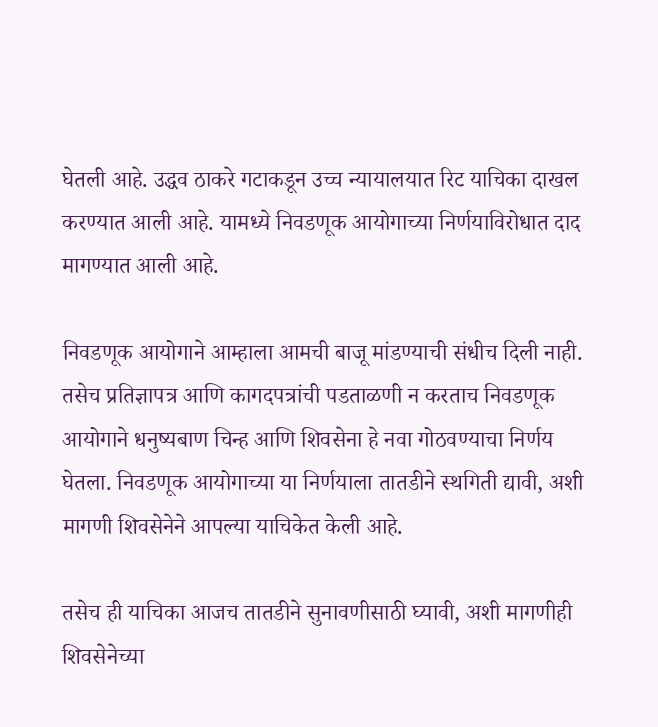घेतली आहे. उद्धव ठाकरे गटाकडून उच्च न्यायालयात रिट याचिका दाखल करण्यात आली आहे. यामध्ये निवडणूक आयोगाच्या निर्णयाविरोधात दाद मागण्यात आली आहे.

निवडणूक आयोगाने आम्हाला आमची बाजू मांडण्याची संधीच दिली नाही. तसेच प्रतिज्ञापत्र आणि कागदपत्रांची पडताळणी न करताच निवडणूक आयोगाने धनुष्यबाण चिन्ह आणि शिवसेना हे नवा गोठवण्याचा निर्णय घेतला. निवडणूक आयोगाच्या या निर्णयाला तातडीने स्थगिती द्यावी, अशी मागणी शिवसेनेने आपल्या याचिकेत केली आहे.

तसेच ही याचिका आजच तातडीने सुनावणीसाठी घ्यावी, अशी मागणीही शिवसेनेच्या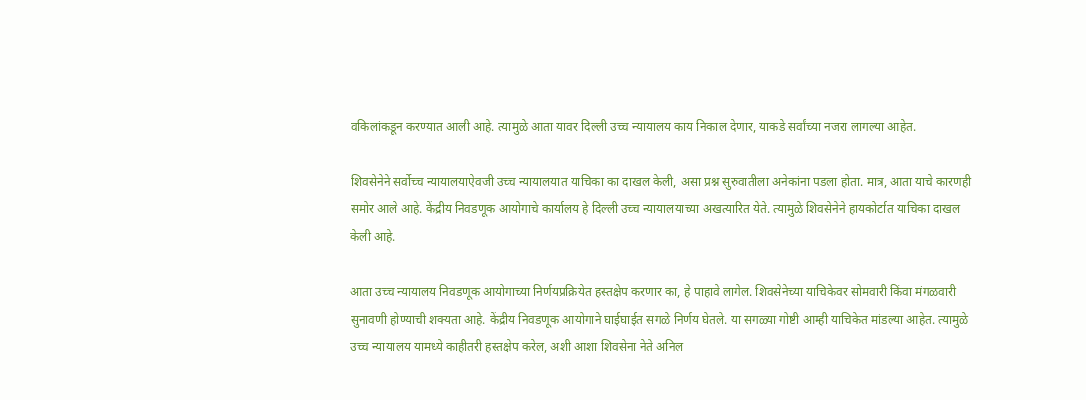वकिलांकडून करण्यात आली आहे. त्यामुळे आता यावर दिल्ली उच्च न्यायालय काय निकाल देणार, याकडे सर्वांच्या नजरा लागल्या आहेत.

शिवसेनेने सर्वोच्च न्यायालयाऐवजी उच्च न्यायालयात याचिका का दाखल केली, असा प्रश्न सुरुवातीला अनेकांना पडला होता. मात्र, आता याचे कारणही समोर आले आहे. केंद्रीय निवडणूक आयोगाचे कार्यालय हे दिल्ली उच्च न्यायालयाच्या अखत्यारित येते. त्यामुळे शिवसेनेने हायकोर्टात याचिका दाखल केली आहे.

आता उच्च न्यायालय निवडणूक आयोगाच्या निर्णयप्रक्रियेत हस्तक्षेप करणार का, हे पाहावे लागेल. शिवसेनेच्या याचिकेवर सोमवारी किंवा मंगळवारी सुनावणी होण्याची शक्यता आहे. केंद्रीय निवडणूक आयोगाने घाईघाईत सगळे निर्णय घेतले. या सगळ्या गोष्टी आम्ही याचिकेत मांडल्या आहेत. त्यामुळे उच्च न्यायालय यामध्ये काहीतरी हस्तक्षेप करेल, अशी आशा शिवसेना नेते अनिल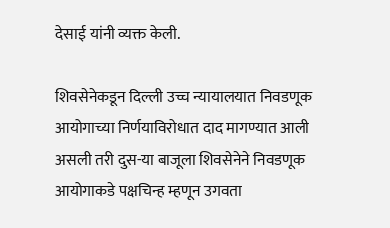देसाई यांनी व्यक्त केली.

शिवसेनेकडून दिल्ली उच्च न्यायालयात निवडणूक आयोगाच्या निर्णयाविरोधात दाद मागण्यात आली असली तरी दुस-या बाजूला शिवसेनेने निवडणूक आयोगाकडे पक्षचिन्ह म्हणून उगवता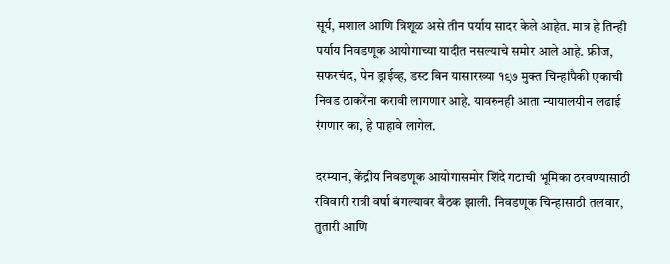सूर्य, मशाल आणि त्रिशूळ असे तीन पर्याय सादर केले आहेत. मात्र हे तिन्ही पर्याय निवडणूक आयोगाच्या यादीत नसल्याचे समोर आले आहे. फ्रीज, सफरचंद, पेन ड्राईव्ह, डस्ट बिन यासारख्या १९७ मुक्त चिन्हांपैकी एकाची निवड ठाकरेंना करावी लागणार आहे. यावरुनही आता न्यायालयीन लढाई रंगणार का, हे पाहावे लागेल.

दरम्यान, केंद्रीय निवडणूक आयोगासमोर शिंदे गटाची भूमिका ठरवण्यासाठी रविवारी रात्री वर्षा बंगल्यावर बैठक झाली. निवडणूक चिन्हासाठी तलवार, तुतारी आणि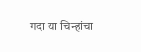गदा या चिन्हांचा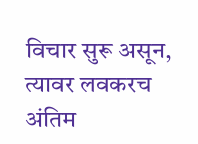विचार सुरू असून, त्यावर लवकरच अंतिम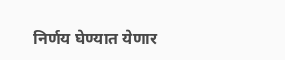निर्णय घेण्यात येणार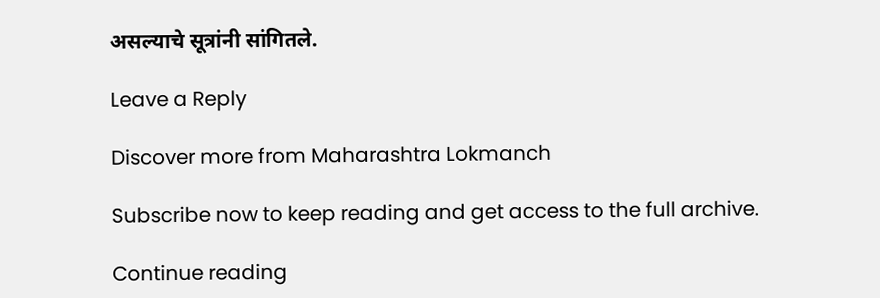असल्याचे सूत्रांनी सांगितले.

Leave a Reply

Discover more from Maharashtra Lokmanch

Subscribe now to keep reading and get access to the full archive.

Continue reading